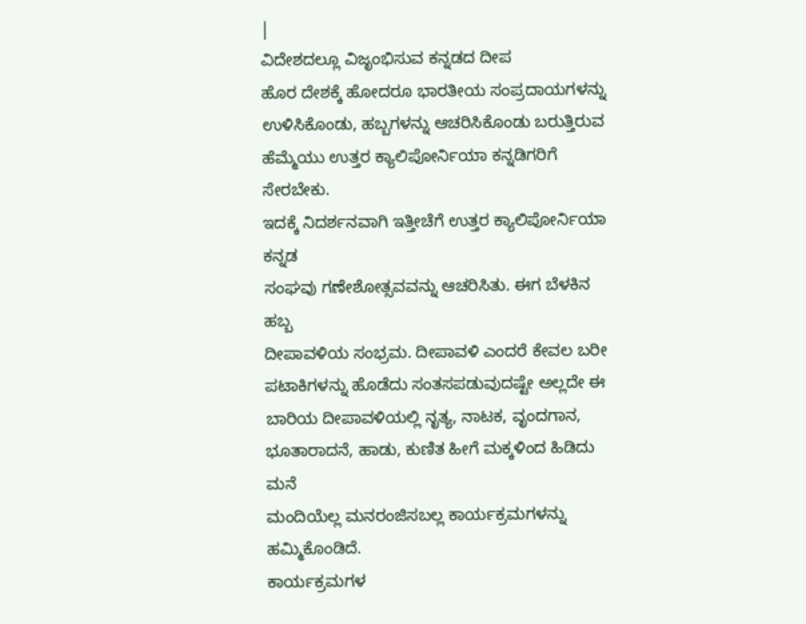|
ವಿದೇಶದಲ್ಲೂ ವಿಜೃಂಭಿಸುವ ಕನ್ನಡದ ದೀಪ
ಹೊರ ದೇಶಕ್ಕೆ ಹೋದರೂ ಭಾರತೀಯ ಸಂಪ್ರದಾಯಗಳನ್ನು
ಉಳಿಸಿಕೊಂಡು, ಹಬ್ಬಗಳನ್ನು ಆಚರಿಸಿಕೊಂಡು ಬರುತ್ತಿರುವ
ಹೆಮ್ಮೆಯು ಉತ್ತರ ಕ್ಯಾಲಿಪೋರ್ನಿಯಾ ಕನ್ನಡಿಗರಿಗೆ ಸೇರಬೇಕು.
ಇದಕ್ಕೆ ನಿದರ್ಶನವಾಗಿ ಇತ್ತೀಚೆಗೆ ಉತ್ತರ ಕ್ಯಾಲಿಪೋರ್ನಿಯಾ ಕನ್ನಡ
ಸಂಘವು ಗಣೇಶೋತ್ಸವವನ್ನು ಆಚರಿಸಿತು. ಈಗ ಬೆಳಕಿನ ಹಬ್ಬ
ದೀಪಾವಳಿಯ ಸಂಭ್ರಮ. ದೀಪಾವಳಿ ಎಂದರೆ ಕೇವಲ ಬರೀ
ಪಟಾಕಿಗಳನ್ನು ಹೊಡೆದು ಸಂತಸಪಡುವುದಷ್ಟೇ ಅಲ್ಲದೇ ಈ
ಬಾರಿಯ ದೀಪಾವಳಿಯಲ್ಲಿ ನೃತ್ಯ, ನಾಟಕ, ವೃಂದಗಾನ,
ಭೂತಾರಾದನೆ, ಹಾಡು, ಕುಣಿತ ಹೀಗೆ ಮಕ್ಕಳಿಂದ ಹಿಡಿದು ಮನೆ
ಮಂದಿಯೆಲ್ಲ ಮನರಂಜಿಸಬಲ್ಲ ಕಾರ್ಯಕ್ರಮಗಳನ್ನು
ಹಮ್ಮಿಕೊಂಡಿದೆ.
ಕಾರ್ಯಕ್ರಮಗಳ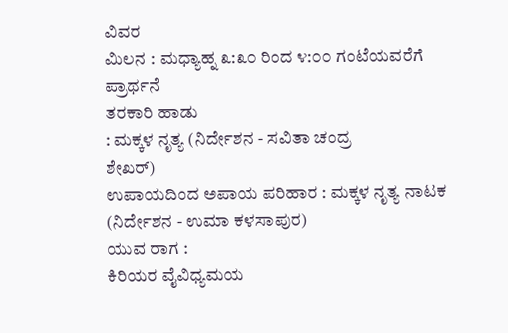ವಿವರ
ಮಿಲನ : ಮಧ್ಯಾಹ್ನ ೩:೩೦ ರಿಂದ ೪:೦೦ ಗಂಟೆಯವರೆಗೆ
ಪ್ರಾರ್ಥನೆ
ತರಕಾರಿ ಹಾಡು
: ಮಕ್ಕಳ ನೃತ್ಯ (ನಿರ್ದೇಶನ - ಸವಿತಾ ಚಂದ್ರ
ಶೇಖರ್)
ಉಪಾಯದಿಂದ ಅಪಾಯ ಪರಿಹಾರ : ಮಕ್ಕಳ ನೃತ್ಯ ನಾಟಕ
(ನಿರ್ದೇಶನ - ಉಮಾ ಕಳಸಾಪುರ)
ಯುವ ರಾಗ :
ಕಿರಿಯರ ವೈವಿಧ್ಯಮಯ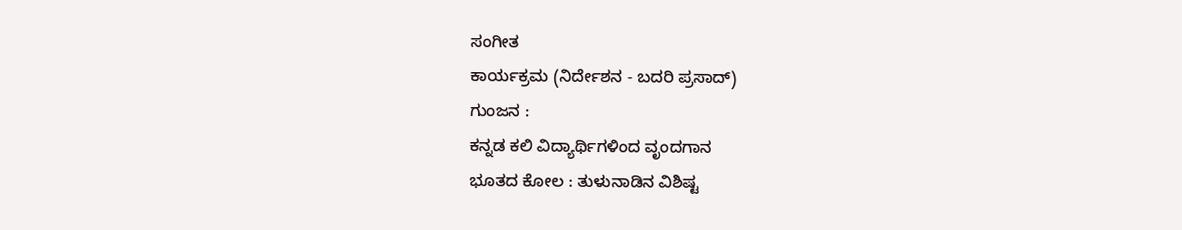ಸಂಗೀತ
ಕಾರ್ಯಕ್ರಮ (ನಿರ್ದೇಶನ - ಬದರಿ ಪ್ರಸಾದ್)
ಗುಂಜನ :
ಕನ್ನಡ ಕಲಿ ವಿದ್ಯಾರ್ಥಿಗಳಿಂದ ವೃಂದಗಾನ
ಭೂತದ ಕೋಲ : ತುಳುನಾಡಿನ ವಿಶಿಷ್ಟ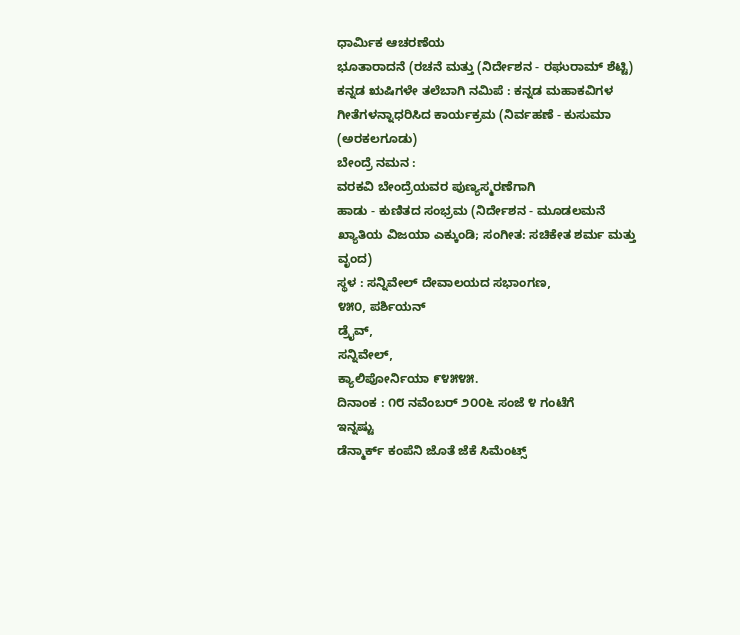ಧಾರ್ಮಿಕ ಆಚರಣೆಯ
ಭೂತಾರಾದನೆ (ರಚನೆ ಮತ್ತು (ನಿರ್ದೇಶನ - ರಘುರಾಮ್ ಶೆಟ್ಟಿ)
ಕನ್ನಡ ಋಷಿಗಳೇ ತಲೆಬಾಗಿ ನಮಿಪೆ : ಕನ್ನಡ ಮಹಾಕವಿಗಳ
ಗೀತೆಗಳನ್ನಾಧರಿಸಿದ ಕಾರ್ಯಕ್ರಮ (ನಿರ್ವಹಣೆ - ಕುಸುಮಾ
(ಅರಕಲಗೂಡು)
ಬೇಂದ್ರೆ ನಮನ :
ವರಕವಿ ಬೇಂದ್ರೆಯವರ ಪುಣ್ಯಸ್ಮರಣೆಗಾಗಿ
ಹಾಡು - ಕುಣಿತದ ಸಂಭ್ರಮ (ನಿರ್ದೇಶನ - ಮೂಡಲಮನೆ
ಖ್ಯಾತಿಯ ವಿಜಯಾ ಎಕ್ಕುಂಡಿ; ಸಂಗೀತ: ಸಚಿಕೇತ ಶರ್ಮ ಮತ್ತು
ವೃಂದ)
ಸ್ಥಳ : ಸನ್ನಿವೇಲ್ ದೇವಾಲಯದ ಸಭಾಂಗಣ,
೪೫೦, ಪರ್ಶಿಯನ್
ಡ್ರೈವ್,
ಸನ್ನಿವೇಲ್,
ಕ್ಯಾಲಿಪೋರ್ನಿಯಾ ೯೪೫೪೫.
ದಿನಾಂಕ : ೧೮ ನವೆಂಬರ್ ೨೦೦೬ ಸಂಜೆ ೪ ಗಂಟೆಗೆ
ಇನ್ನಷ್ಟು
ಡೆನ್ಮಾರ್ಕ್ ಕಂಪೆನಿ ಜೊತೆ ಜೆಕೆ ಸಿಮೆಂಟ್ಸ್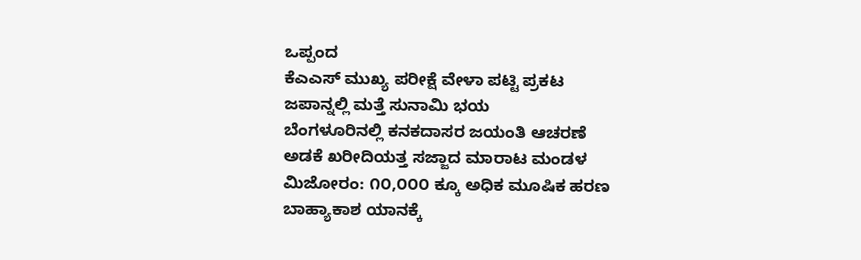ಒಪ್ಪಂದ
ಕೆಎಎಸ್ ಮುಖ್ಯ ಪರೀಕ್ಷೆ ವೇಳಾ ಪಟ್ಟಿ ಪ್ರಕಟ
ಜಪಾನ್ನಲ್ಲಿ ಮತ್ತೆ ಸುನಾಮಿ ಭಯ
ಬೆಂಗಳೂರಿನಲ್ಲಿ ಕನಕದಾಸರ ಜಯಂತಿ ಆಚರಣೆ
ಅಡಕೆ ಖರೀದಿಯತ್ತ ಸಜ್ಜಾದ ಮಾರಾಟ ಮಂಡಳ
ಮಿಜೋರಂ: ೧೦,೦೦೦ ಕ್ಕೂ ಅಧಿಕ ಮೂಷಿಕ ಹರಣ
ಬಾಹ್ಯಾಕಾಶ ಯಾನಕ್ಕೆ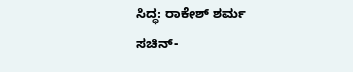ಸಿದ್ಧ: ರಾಕೇಶ್ ಶರ್ಮ
ಸಚಿನ್-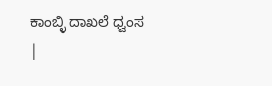ಕಾಂಬ್ಳಿ ದಾಖಲೆ ಧ್ವಂಸ
|